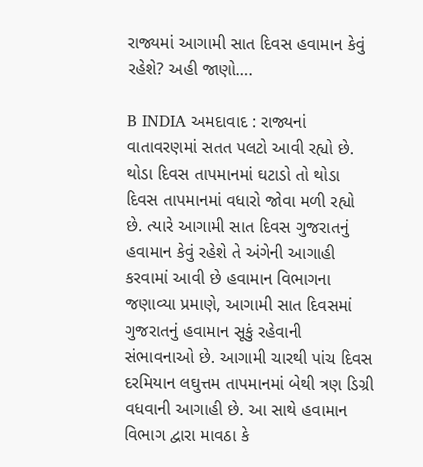રાજ્યમાં આગામી સાત દિવસ હવામાન કેવું રહેશે? અહી જાણો….

B INDIA અમદાવાદ : રાજ્યનાં વાતાવરણમાં સતત પલટો આવી રહ્યો છે. થોડા દિવસ તાપમાનમાં ઘટાડો તો થોડા દિવસ તાપમાનમાં વધારો જોવા મળી રહ્યો છે. ત્યારે આગામી સાત દિવસ ગુજરાતનું હવામાન કેવું રહેશે તે અંગેની આગાહી કરવામાં આવી છે હવામાન વિભાગના જણાવ્યા પ્રમાણે, આગામી સાત દિવસમાં ગુજરાતનું હવામાન સૂકું રહેવાની સંભાવનાઓ છે. આગામી ચારથી પાંચ દિવસ દરમિયાન લઘુત્તમ તાપમાનમાં બેથી ત્રણ ડિગ્રી વધવાની આગાહી છે. આ સાથે હવામાન વિભાગ દ્વારા માવઠા કે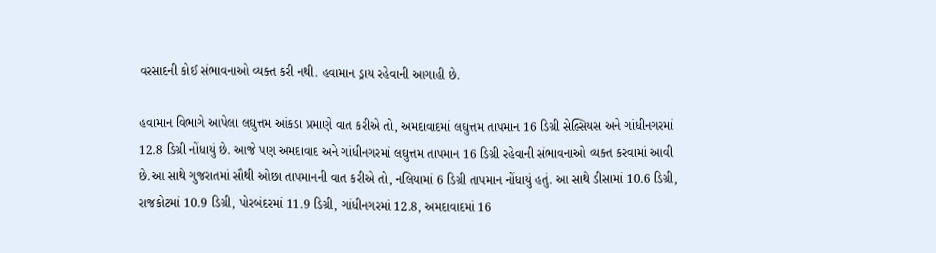વરસાદની કોઈ સંભાવનાઓ વ્યક્ત કરી નથી. હવામાન ડ્રાય રહેવાની આગાહી છે.

હવામાન વિભાગે આપેલા લઘુત્તમ આંકડા પ્રમાણે વાત કરીએ તો, અમદાવાદમાં લઘુત્તમ તાપમાન 16 ડિગ્રી સેલ્સિયસ અને ગાંધીનગરમાં 12.8 ડિગ્રી નોંધાયું છે. આજે પણ અમદાવાદ અને ગાંધીનગરમાં લઘુત્તમ તાપમાન 16 ડિગ્રી રહેવાની સંભાવનાઓ વ્યક્ત કરવામાં આવી છે.આ સાથે ગુજરાતમાં સૌથી ઓછા તાપમાનની વાત કરીએ તો, નલિયામાં 6 ડિગ્રી તાપમાન નોંધાયું હતું. આ સાથે ડીસામાં 10.6 ડિગ્રી, રાજકોટમાં 10.9 ડિગ્રી, પોરબંદરમાં 11.9 ડિગ્રી, ગાંધીનગરમાં 12.8, અમદાવાદમાં 16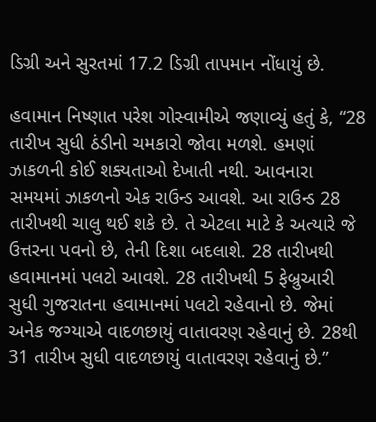ડિગ્રી અને સુરતમાં 17.2 ડિગ્રી તાપમાન નોંધાયું છે.

હવામાન નિષ્ણાત પરેશ ગોસ્વામીએ જણાવ્યું હતું કે, “28 તારીખ સુધી ઠંડીનો ચમકારો જોવા મળશે. હમણાં ઝાકળની કોઈ શક્યતાઓ દેખાતી નથી. આવનારા સમયમાં ઝાકળનો એક રાઉન્ડ આવશે. આ રાઉન્ડ 28 તારીખથી ચાલુ થઈ શકે છે. તે એટલા માટે કે અત્યારે જે ઉત્તરના પવનો છે, તેની દિશા બદલાશે. 28 તારીખથી હવામાનમાં પલટો આવશે. 28 તારીખથી 5 ફેબ્રુઆરી સુધી ગુજરાતના હવામાનમાં પલટો રહેવાનો છે. જેમાં અનેક જગ્યાએ વાદળછાયું વાતાવરણ રહેવાનું છે. 28થી 31 તારીખ સુધી વાદળછાયું વાતાવરણ રહેવાનું છે.”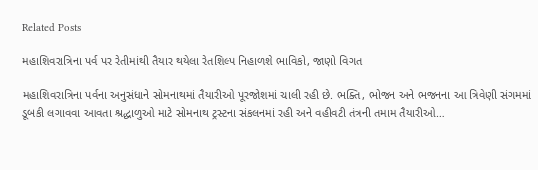Related Posts

મહાશિવરાત્રિના પર્વ પર રેતીમાંથી તૈયાર થયેલા રેતશિલ્પ નિહાળશે ભાવિકો, જાણો વિગત

મહાશિવરાત્રિના પર્વના અનુસંધાને સોમનાથમાં તૈયારીઓ પૂરજોશમાં ચાલી રહી છે. ભક્તિ, ભોજન અને ભજનના આ ત્રિવેણી સંગમમાં ડૂબકી લગાવવા આવતા શ્રદ્ધાળુઓ માટે સોમનાથ ટ્રસ્ટના સંકલનમાં રહી અને વહીવટી તંત્રની તમામ તૈયારીઓ…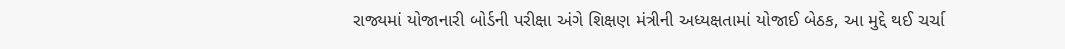રાજ્યમાં યોજાનારી બોર્ડની પરીક્ષા અંગે શિક્ષણ મંત્રીની અધ્યક્ષતામાં યોજાઈ બેઠક, આ મુદ્દે થઈ ચર્ચા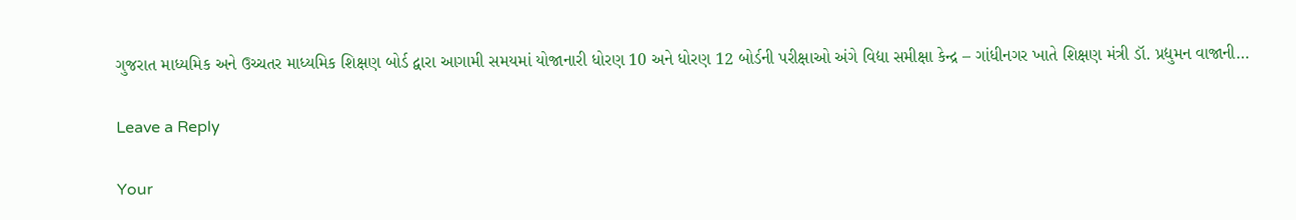ગુજરાત માધ્યમિક અને ઉચ્ચતર માધ્યમિક શિક્ષણ બોર્ડ દ્વારા આગામી સમયમાં યોજાનારી ધોરણ 10 અને ધોરણ 12 બોર્ડની પરીક્ષાઓ અંગે વિદ્યા સમીક્ષા કેન્દ્ર – ગાંધીનગર ખાતે શિક્ષણ મંત્રી ડૉ. પ્રદ્યુમન વાજાની…

Leave a Reply

Your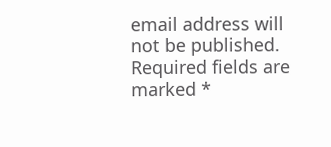email address will not be published. Required fields are marked *